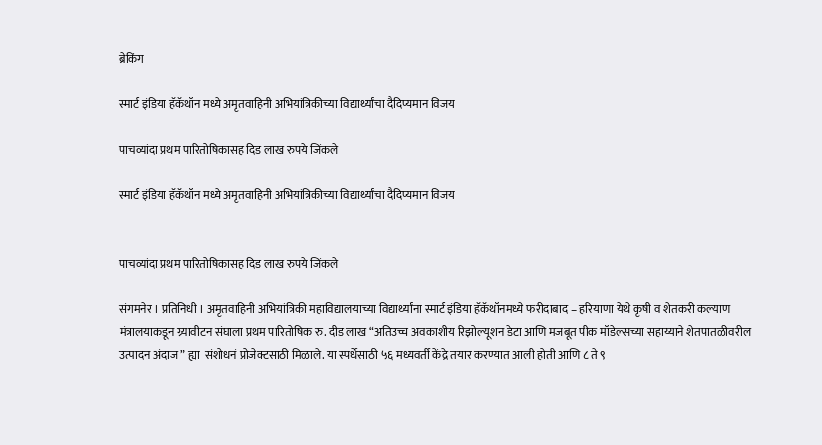ब्रेकिंग

स्मार्ट इंडिया हॅकॅथॉन मध्ये अमृतवाहिनी अभियांत्रिकीच्या विद्यार्थ्यांचा दैदिप्यमान विजय

पाचव्यांदा प्रथम पारितोषिकासह दिड लाख रुपये जिंकले

स्मार्ट इंडिया हॅकॅथॉन मध्ये अमृतवाहिनी अभियांत्रिकीच्या विद्यार्थ्यांचा दैदिप्यमान विजय


पाचव्यांदा प्रथम पारितोषिकासह दिड लाख रुपये जिंकले

संगमनेर । प्रतिनिधी । अमृतवाहिनी अभियांत्रिकी महाविद्यालयाच्या विद्यार्थ्यांना स्मार्ट इंडिया हॅकॅथॉनमध्ये फरीदाबाद – हरियाणा येथे कृषी व शेतकरी कल्याण मंत्रालयाकडून ग्र्यावीटन संघाला प्रथम पारितोषिक रु. दीड लाख “अतिउच्च अवकाशीय रिझोल्यूशन डेटा आणि मजबूत पीक मॉडेल्सच्या सहाय्याने शेतपातळीवरील उत्पादन अंदाज” ह्या  संशोधनं प्रोजेक्टसाठी मिळाले. या स्पर्धेसाठी ५६ मध्यवर्ती केंद्रे तयार करण्यात आली होती आणि ८ ते ९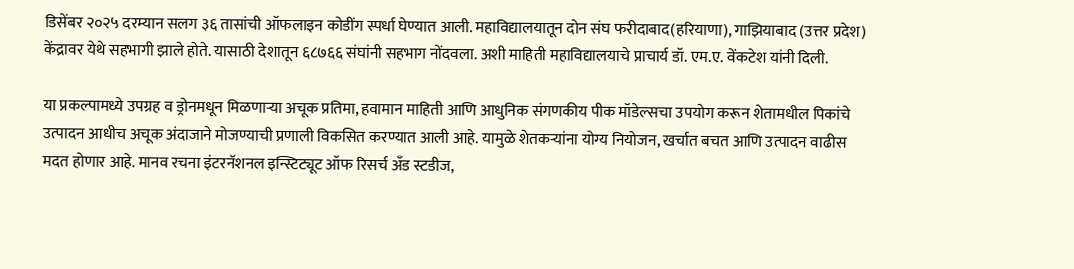डिसेंबर २०२५ दरम्यान सलग ३६ तासांची ऑफलाइन कोडींग स्पर्धा घेण्यात आली. महाविद्यालयातून दोन संघ फरीदाबाद(हरियाणा), गाझियाबाद (उत्तर प्रदेश) केंद्रावर येथे सहभागी झाले होते. यासाठी देशातून ६८७६६ संघांनी सहभाग नोंदवला. अशी माहिती महाविद्यालयाचे प्राचार्य डॉ. एम.ए. वेंकटेश यांनी दिली.

या प्रकल्पामध्ये उपग्रह व ड्रोनमधून मिळणाऱ्या अचूक प्रतिमा, हवामान माहिती आणि आधुनिक संगणकीय पीक मॉडेल्सचा उपयोग करून शेतामधील पिकांचे उत्पादन आधीच अचूक अंदाजाने मोजण्याची प्रणाली विकसित करण्यात आली आहे. यामुळे शेतकऱ्यांना योग्य नियोजन, खर्चात बचत आणि उत्पादन वाढीस मदत होणार आहे. मानव रचना इंटरनॅशनल इन्स्टिट्यूट ऑफ रिसर्च अँड स्टडीज,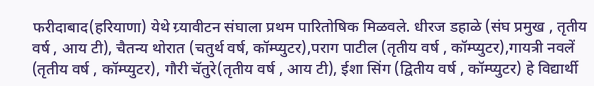फरीदाबाद(हरियाणा) येथे ग्र्यावीटन संघाला प्रथम पारितोषिक मिळवले. धीरज डहाळे (संघ प्रमुख , तृतीय वर्ष , आय टी), चैतन्य थोरात (चतुर्थ वर्ष, कॉम्प्युटर),पराग पाटील (तृतीय वर्ष , कॉम्प्युटर),गायत्री नवलें (तृतीय वर्ष , कॉम्प्युटर), गौरी चॅतुरे(तृतीय वर्ष , आय टी), ईशा सिंग (द्वितीय वर्ष , कॉम्प्युटर) हे विद्यार्थी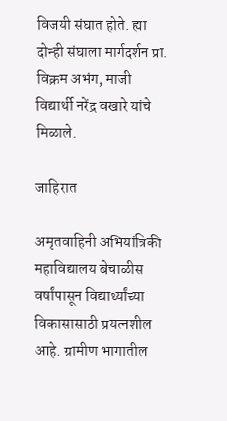विजयी संघात होते. ह्या दोन्ही संघाला मार्गदर्शन प्रा. विक्रम अभंग, माजी विद्यार्थी नरेंद्र वखारे यांचे मिळाले.

जाहिरात

अमृतवाहिनी अभियांत्रिकी महाविद्यालय बेचाळीस वर्षांपासून विद्यार्थ्यांच्या विकासासाठी प्रयत्नशील आहे. ग्रामीण भागातील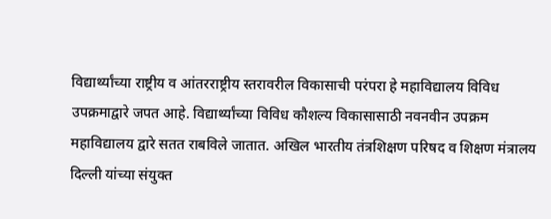विद्यार्थ्यांच्या राष्ट्रीय व आंतरराष्ट्रीय स्तरावरील विकासाची परंपरा हे महाविद्यालय विविध उपक्रमाद्वारे जपत आहे. विद्यार्थ्यांच्या विविध कौशल्य विकासासाठी नवनवीन उपक्रम महाविद्यालय द्वारे सतत राबविले जातात. अखिल भारतीय तंत्रशिक्षण परिषद व शिक्षण मंत्रालय दिल्ली यांच्या संयुक्त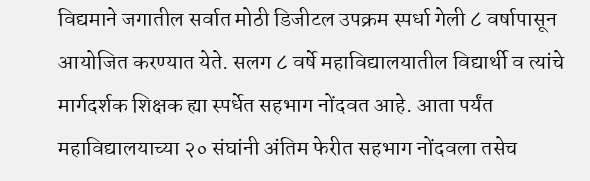विद्यमाने जगातील सर्वात मोठी डिजीटल उपक्रम स्पर्धा गेली ८ वर्षापासून आयोजित करण्यात येते. सलग ८ वर्षे महाविद्यालयातील विद्यार्थी व त्यांचे मार्गदर्शक शिक्षक ह्या स्पर्धेत सहभाग नोंदवत आहे. आता पर्यंत महाविद्यालयाच्या २० संघांनी अंतिम फेरीत सहभाग नोंदवला तसेच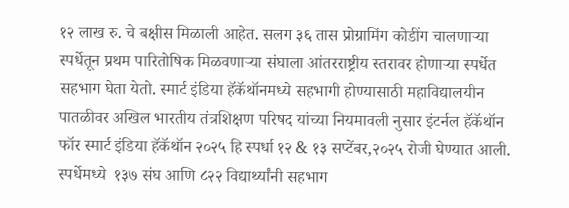१२ लाख रु. चे बक्षीस मिळाली आहेत. सलग ३६ तास प्रोग्रामिंग कोडींग चालणाऱ्या स्पर्धेतून प्रथम पारितोषिक मिळवणाऱ्या संघाला आंतरराष्ट्रीय स्तरावर होणाऱ्या स्पर्धेत सहभाग घेता येतो. स्मार्ट इंडिया हॅकॅथॉनमध्ये सहभागी होण्यासाठी महाविद्यालयीन पातळीवर अखिल भारतीय तंत्रशिक्षण परिषद यांच्या नियमावली नुसार इंटर्नल हॅकॅथॉन फॉर स्मार्ट इंडिया हॅकॅथॉन २०२५ हि स्पर्धा १२ & १३ सप्टेंबर,२०२५ रोजी घेण्यात आली. स्पर्धेमध्ये  १३७ संघ आणि ८२२ विद्यार्थ्यांनी सहभाग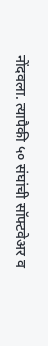नोंदवला. त्यापैकी ५० संघांची सॉफ्टवेअर व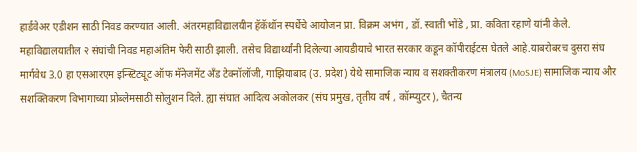हार्डवेअर एडीशन साठी निवड करण्यात आली. अंतरमहाविद्यालयीन हॅकॅथॉन स्पर्धेचे आयोजन प्रा. विक्रम अभंग , डॉ. स्वाती भोंडे , प्रा. कविता रहाणे यांनी केले. महाविद्यालयातील २ संघांची निवड महाअंतिम फेरी साठी झाली. तसेच विद्यार्थ्यांनी दिलेल्या आयडीयाचे भारत सरकार कडून कॉपीराईटस घेतले आहे.याबरोबरच दुसरा संघ मार्गवेध 3.0 हा एसआरएम इन्स्टिट्यूट ऑफ मॅनेजमेंट अँड टेक्नॉलॉजी, गाझियाबाद (उ. प्रदेश) येथे सामाजिक न्याय व सशक्तीकरण मंत्रालय (MoSJE) सामाजिक न्याय और सशक्तिकरण विभागाच्या प्रोब्लेमसाठी सोलुशन दिले. ह्या संघात आदित्य अकोलकर (संघ प्रमुख, तृतीय वर्ष , कॉम्प्युटर), चैतन्य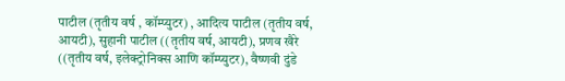पाटील (तृतीय वर्ष , कॉम्प्युटर) , आदित्य पाटील (तृतीय वर्ष, आयटी), सुहानी पाटील ((तृतीय वर्ष, आयटी), प्रणव खैरे ((तृतीय वर्ष, इलेक्ट्रोनिक्स आणि कॉम्प्युटर), वैष्णवी दुंडे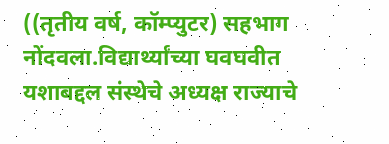((तृतीय वर्ष, कॉम्प्युटर) सहभाग नोंदवला.विद्यार्थ्यांच्या घवघवीत यशाबद्दल संस्थेचे अध्यक्ष राज्याचे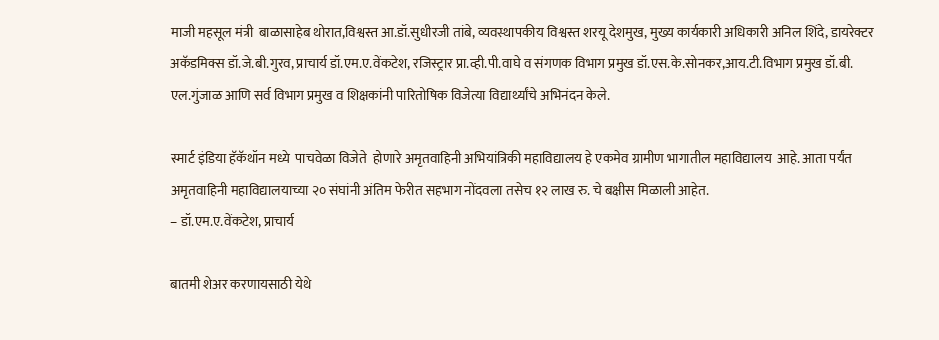माजी महसूल मंत्री  बाळासाहेब थोरात,विश्वस्त आ.डॉ.सुधीरजी तांबे, व्यवस्थापकीय विश्वस्त शरयू देशमुख, मुख्य कार्यकारी अधिकारी अनिल शिंदे, डायरेक्टर अकॅडमिक्स डॉ.जे.बी.गुरव, प्राचार्य डॉ.एम.ए.वेंकटेश, रजिस्ट्रार प्रा.व्ही.पी.वाघे व संगणक विभाग प्रमुख डॉ.एस.के.सोनकर,आय.टी.विभाग प्रमुख डॉ.बी. एल.गुंजाळ आणि सर्व विभाग प्रमुख व शिक्षकांनी पारितोषिक विजेत्या विद्यार्थ्यांचे अभिनंदन केले.

स्मार्ट इंडिया हॅकॅथॉन मध्ये  पाचवेळा विजेते  होणारे अमृतवाहिनी अभियांत्रिकी महाविद्यालय हे एकमेव ग्रामीण भागातील महाविद्यालय  आहे. आता पर्यंत अमृतवाहिनी महाविद्यालयाच्या २० संघांनी अंतिम फेरीत सहभाग नोंदवला तसेच १२ लाख रु. चे बक्षीस मिळाली आहेत.
– डॉ.एम.ए.वेंकटेश, प्राचार्य

बातमी शेअर करणायसाठी येथे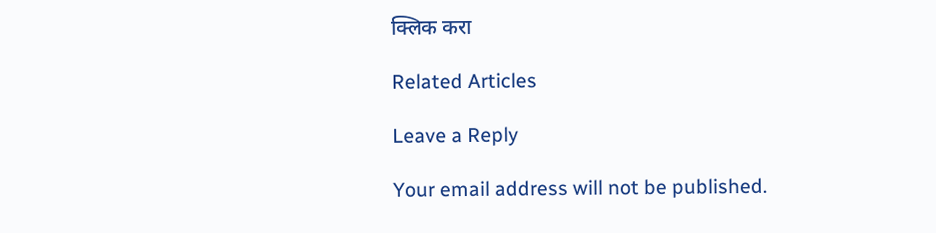क्लिक करा

Related Articles

Leave a Reply

Your email address will not be published.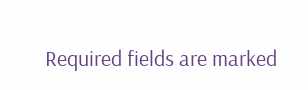Required fields are marked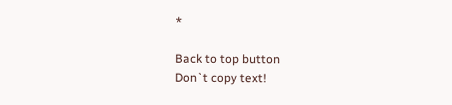*

Back to top button
Don`t copy text!